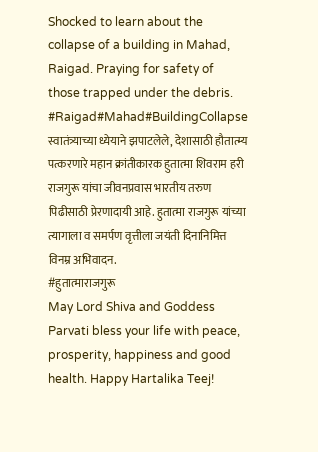Shocked to learn about the collapse of a building in Mahad, Raigad. Praying for safety of those trapped under the debris.
#Raigad#Mahad#BuildingCollapse
स्वातंत्र्याच्या ध्येयाने झपाटलेले, देशासाठी हौतात्म्य पत्करणारे महान क्रांतीकारक हुतात्मा शिवराम हरी राजगुरू यांचा जीवनप्रवास भारतीय तरुण पिढीसाठी प्रेरणादायी आहे. हुतात्मा राजगुरू यांच्या त्यागाला व समर्पण वृत्तीला जयंती दिनानिमित्त विनम्र अभिवादन.
#हुतात्माराजगुरू
May Lord Shiva and Goddess Parvati bless your life with peace, prosperity, happiness and good health. Happy Hartalika Teej!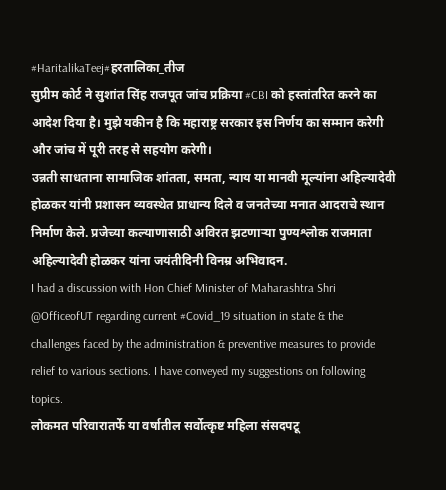#HaritalikaTeej#हरतालिका_तीज
सुप्रीम कोर्ट ने सुशांत सिंह राजपूत जांच प्रक्रिया #CBI को हस्तांतरित करने का आदेश दिया है। मुझे यकीन है कि महाराष्ट्र सरकार इस निर्णय का सम्मान करेगी और जांच में पूरी तरह से सहयोग करेगी।
उन्नती साधताना सामाजिक शांतता, समता, न्याय या मानवी मूल्यांना अहिल्यादेवी होळकर यांनी प्रशासन व्यवस्थेत प्राधान्य दिले व जनतेच्या मनात आदराचे स्थान निर्माण केले. प्रजेच्या कल्याणासाठी अविरत झटणाऱ्या पुण्यश्लोक राजमाता अहिल्यादेवी होळकर यांना जयंतीदिनी विनम्र अभिवादन.
I had a discussion with Hon Chief Minister of Maharashtra Shri @OfficeofUT regarding current #Covid_19 situation in state & the challenges faced by the administration & preventive measures to provide relief to various sections. I have conveyed my suggestions on following topics.
लोकमत परिवारातर्फे या वर्षातील सर्वोत्कृष्ट महिला संसदपटू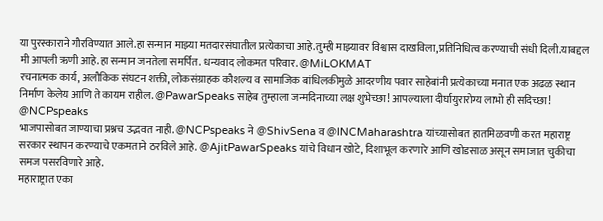या पुरस्काराने गौरविण्यात आले.हा सन्मान माझ्या मतदारसंघातील प्रत्येकाचा आहे.तुम्ही माझ्यावर विश्वास दाखविला,प्रतिनिधित्व करण्याची संधी दिली.याबद्दल मी आपली ऋणी आहे.हा सन्मान जनतेला समर्पित. धन्यवाद लोकमत परिवार. @MiLOKMAT
रचनात्मक कार्य, अलौकिक संघटन शक्ती, लोकसंग्राहक कौशल्य व सामाजिक बांधिलकीमुळे आदरणीय पवार साहेबांनी प्रत्येकाच्या मनात एक अढळ स्थान निर्माण केलेय आणि ते कायम राहील. @PawarSpeaks साहेब तुम्हाला जन्मदिनाच्या लक्ष शुभेच्छा! आपल्याला दीर्घायुरारोग्य लाभो ही सदिच्छा!
@NCPspeaks
भाजपासोबत जाण्याचा प्रश्नच उद्भवत नाही. @NCPspeaks ने @ShivSena व @INCMaharashtra यांच्यासोबत हातमिळवणी करत महाराष्ट्र सरकार स्थापन करण्याचे एकमताने ठरविले आहे. @AjitPawarSpeaks यांचे विधान खोटे, दिशाभूल करणारे आणि खोडसाळ असून समाजात चुकीचा समज पसरविणारे आहे.
महाराष्ट्रात एका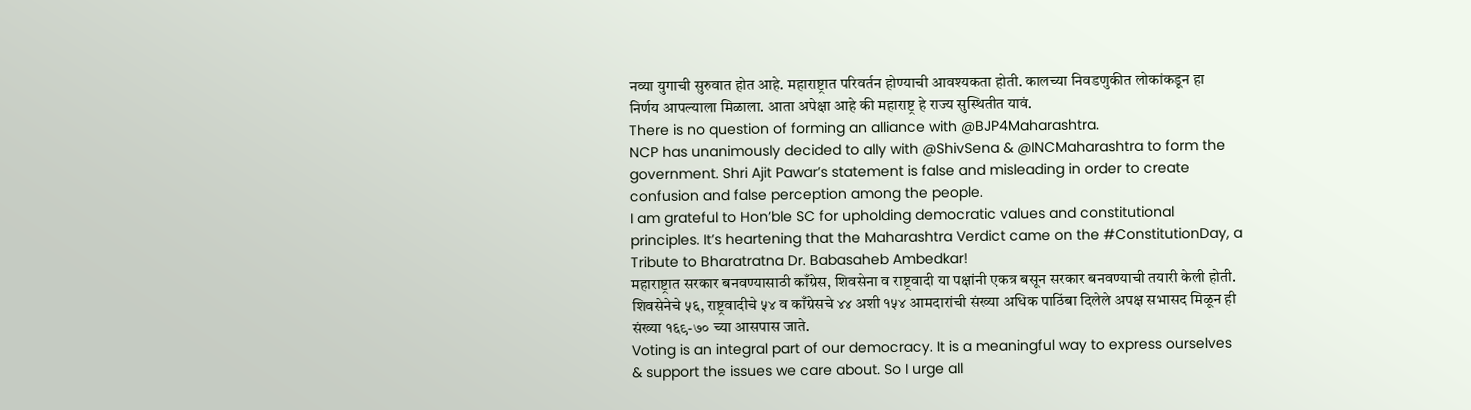नव्या युगाची सुरुवात होत आहे. महाराष्ट्रात परिवर्तन होण्याची आवश्यकता होती. कालच्या निवडणुकीत लोकांकडून हा निर्णय आपल्याला मिळाला. आता अपेक्षा आहे की महाराष्ट्र हे राज्य सुस्थितीत यावं.
There is no question of forming an alliance with @BJP4Maharashtra.
NCP has unanimously decided to ally with @ShivSena & @INCMaharashtra to form the government. Shri Ajit Pawar’s statement is false and misleading in order to create confusion and false perception among the people.
I am grateful to Hon’ble SC for upholding democratic values and constitutional principles. It’s heartening that the Maharashtra Verdict came on the #ConstitutionDay, a Tribute to Bharatratna Dr. Babasaheb Ambedkar!
महाराष्ट्रात सरकार बनवण्यासाठी काँग्रेस, शिवसेना व राष्ट्रवादी या पक्षांनी एकत्र बसून सरकार बनवण्याची तयारी केली होती. शिवसेनेचे ५६, राष्ट्रवादीचे ५४ व काँग्रेसचे ४४ अशी १५४ आमदारांची संख्या अधिक पाठिंबा दिलेले अपक्ष सभासद मिळून ही संख्या १६९-७० च्या आसपास जाते.
Voting is an integral part of our democracy. It is a meaningful way to express ourselves & support the issues we care about. So I urge all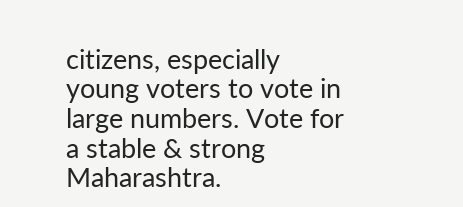citizens, especially young voters to vote in large numbers. Vote for a stable & strong Maharashtra.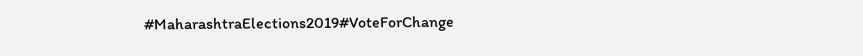#MaharashtraElections2019#VoteForChange